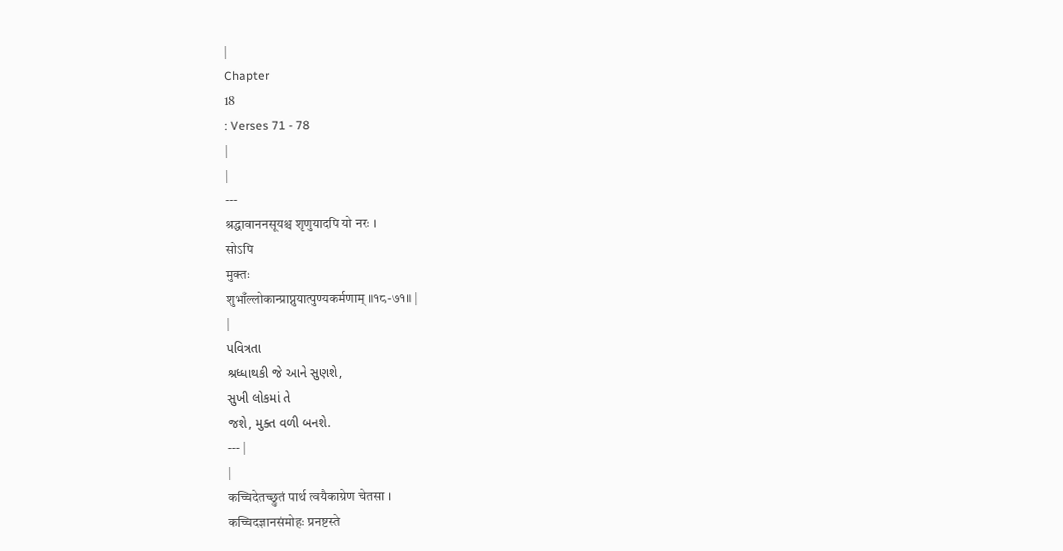|
Chapter
18
: Verses 71 - 78
|
|
---
श्रद्धावाननसूयश्च शृणुयादपि यो नरः ।
सोऽपि
मुक्तः
शुभाँल्लोकान्प्राप्नुयात्पुण्यकर्मणाम् ॥१८-७१॥ |
|
પવિત્રતા
શ્રધ્ધાથકી જે આને સુણશે,
સુખી લોકમાં તે
જશે, મુક્ત વળી બનશે.
--- |
|
कच्चिदेतच्छ्रुतं पार्थ त्वयैकाग्रेण चेतसा ।
कच्चिदज्ञानसंमोहः प्रनष्टस्ते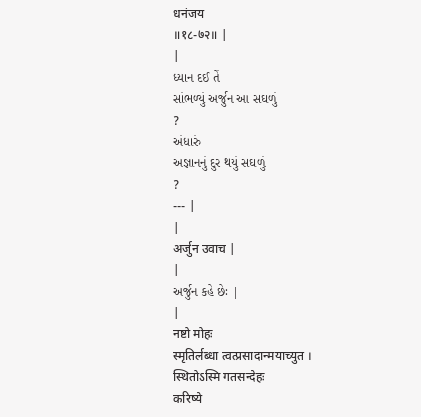धनंजय
॥१८-७२॥ |
|
ધ્યાન દઈ તેં
સાંભળ્યું અર્જુન આ સઘળું
?
અંધારું
અજ્ઞાનનું દુર થયું સઘળું
?
--- |
|
अर्जुन उवाच |
|
અર્જુન કહે છેઃ |
|
नष्टो मोहः
स्मृतिर्लब्धा त्वत्प्रसादान्मयाच्युत ।
स्थितोऽस्मि गतसन्देहः
करिष्ये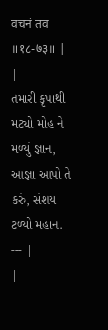वचनं तव
॥१८-७३॥ |
|
તમારી કૃપાથી
મટ્યો મોહ ને મળ્યું જ્ઞાન,
આજ્ઞા આપો તે
કરું, સંશય ટળ્યો મહાન.
--- |
|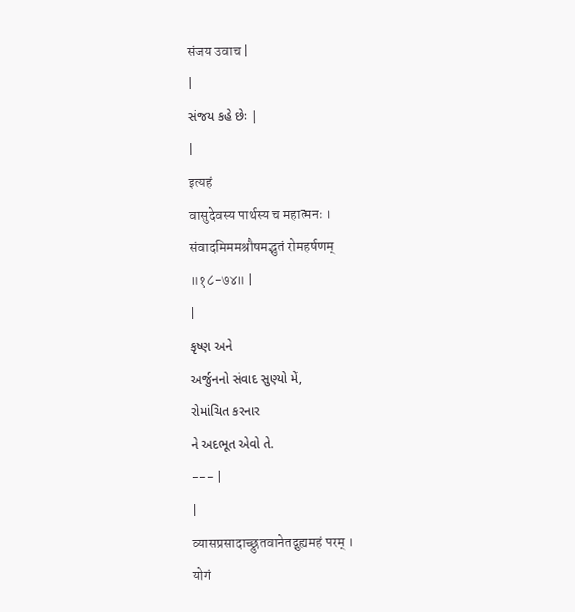संजय उवाच |
|
સંજય કહે છેઃ |
|
इत्यहं
वासुदेवस्य पार्थस्य च महात्मनः ।
संवादमिममश्रौषमद्भुतं रोमहर्षणम्
॥१८-७४॥ |
|
કૃષ્ણ અને
અર્જુનનો સંવાદ સુણ્યો મેં,
રોમાંચિત કરનાર
ને અદભૂત એવો તે.
--- |
|
व्यासप्रसादाच्छ्रुतवानेतद्गुह्यमहं परम् ।
योगं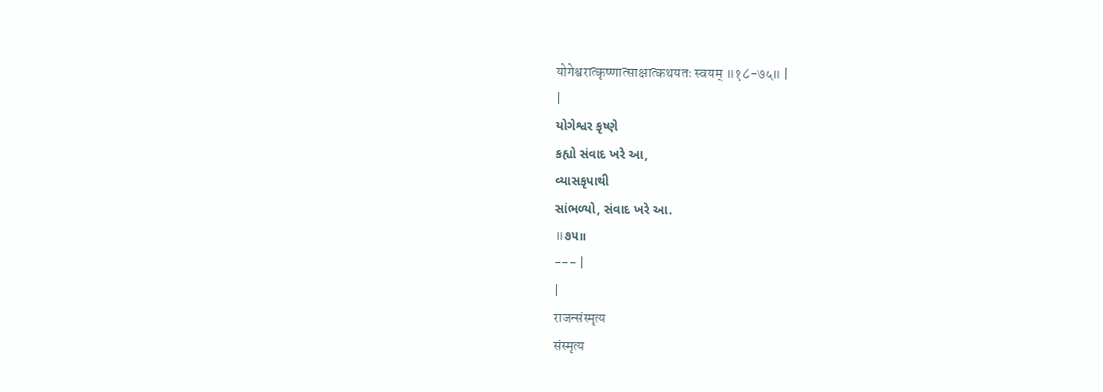योगेश्वरात्कृष्णात्साक्षात्कथयतः स्वयम् ॥१८-७५॥ |
|
યોગેશ્વર કૃષ્ણે
કહ્યો સંવાદ ખરે આ,
વ્યાસકૃપાથી
સાંભળ્યો, સંવાદ ખરે આ.
॥૭૫॥
--- |
|
राजन्संस्मृत्य
संस्मृत्य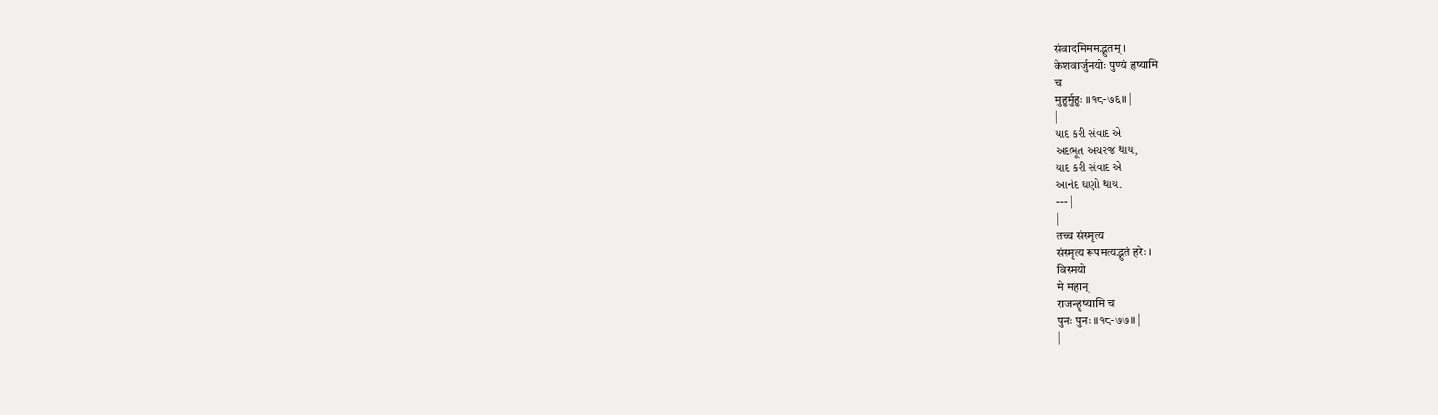संवादमिममद्भुतम् ।
केशवार्जुनयोः पुण्यं हृष्यामि
च
मुहुर्मुहुः ॥१८-७६॥ |
|
યાદ કરી સંવાદ એ
અદભૂત અચરજ થાય,
યાદ કરી સંવાદ એ
આનંદ ઘણો થાય.
--- |
|
तच्च संस्मृत्य
संस्मृत्य रूपमत्यद्भुतं हरेः ।
विस्मयो
मे महान्
राजन्हृष्यामि च
पुनः पुनः ॥१८-७७॥ |
|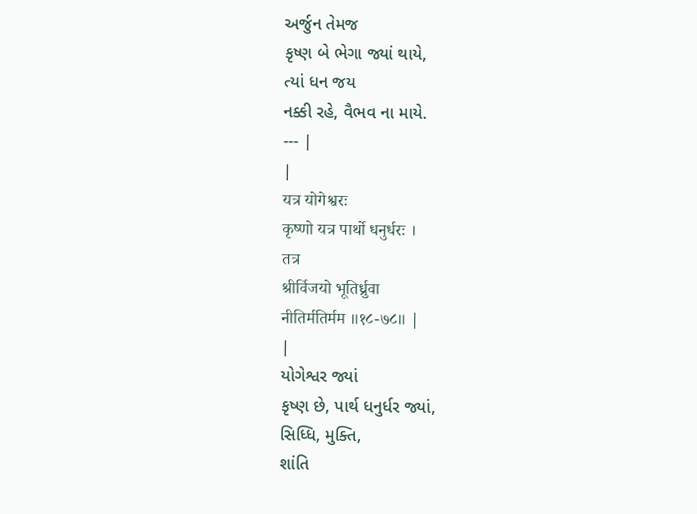અર્જુન તેમજ
કૃષ્ણ બે ભેગા જ્યાં થાયે,
ત્યાં ધન જય
નક્કી રહે, વૈભવ ના માયે.
--- |
|
यत्र योगेश्वरः
कृष्णो यत्र पार्थो धनुर्धरः ।
तत्र
श्रीर्विजयो भूतिर्ध्रुवा
नीतिर्मतिर्मम ॥१८-७८॥ |
|
યોગેશ્વર જ્યાં
કૃષ્ણ છે, પાર્થ ધનુર્ધર જ્યાં,
સિધ્ધિ, મુક્તિ,
શાંતિ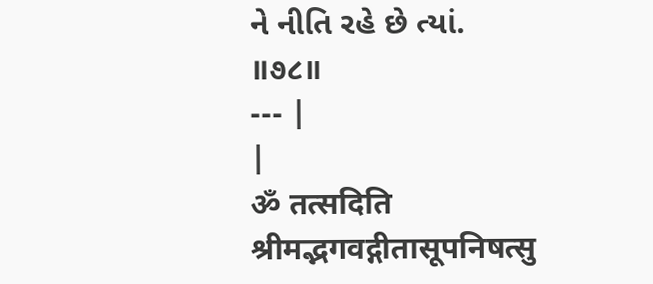ને નીતિ રહે છે ત્યાં.
॥૭૮॥
--- |
|
ॐ तत्सदिति
श्रीमद्भगवद्गीतासूपनिषत्सु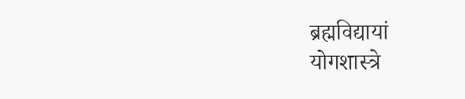ब्रह्मविद्यायां
योगशास्त्रे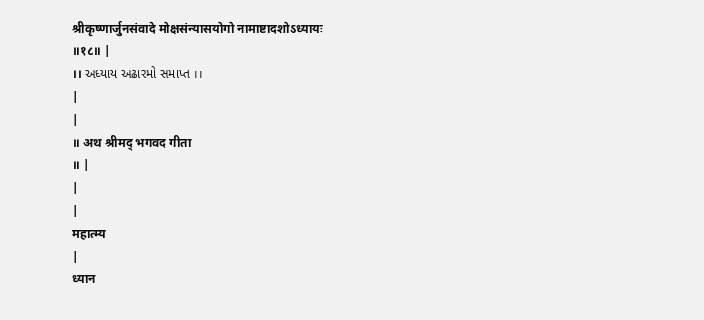श्रीकृष्णार्जुनसंवादे मोक्षसंन्यासयोगो नामाष्टादशोऽध्यायः
॥१८॥ |
।। અધ્યાય અઢારમો સમાપ્ત ।।
|
|
॥ अथ श्रीमद् भगवद गीता
॥ |
|
|
महात्म्य
|
ध्यान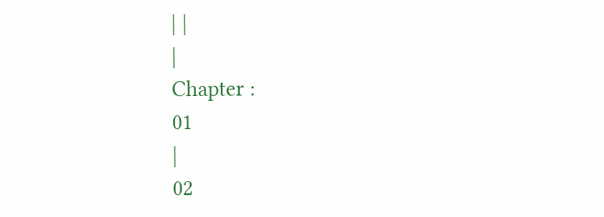| |
|
Chapter :
01
|
02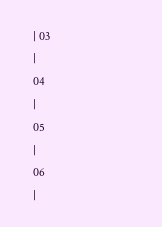| 03
|
04
|
05
|
06
|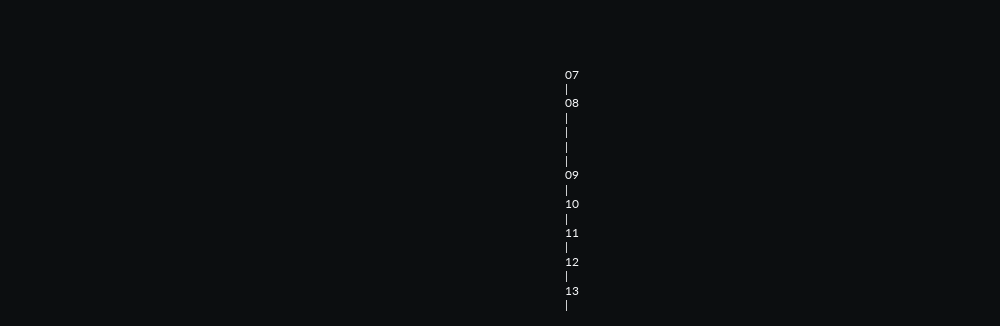07
|
08
|
|
|
|
09
|
10
|
11
|
12
|
13
|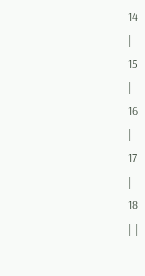14
|
15
|
16
|
17
|
18
| |